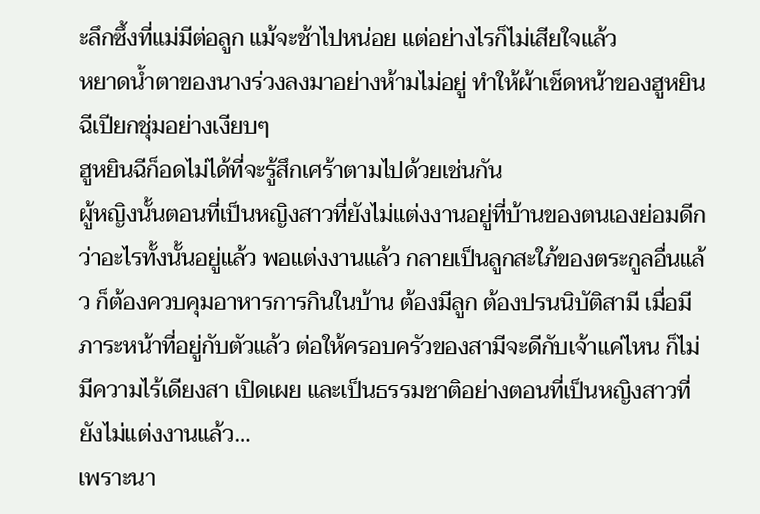ะลึกซึ้งที่แม่มีต่อลูก แม้จะช้าไปหน่อย แต่อย่างไรก็ไม่เสียใจแล้ว
หยาดน้ำตาของนางร่วงลงมาอย่างห้ามไม่อยู่ ทำให้ผ้าเช็ดหน้าของฮูหยินฉีเปียกชุ่มอย่างเงียบๆ
ฮูหยินฉีก็อดไม่ได้ที่จะรู้สึกเศร้าตามไปด้วยเช่นกัน
ผู้หญิงนั้นตอนที่เป็นหญิงสาวที่ยังไม่แต่งงานอยู่ที่บ้านของตนเองย่อมดีกว่าอะไรทั้งนั้นอยู่แล้ว พอแต่งงานแล้ว กลายเป็นลูกสะใภ้ของตระกูลอื่นแล้ว ก็ต้องควบคุมอาหารการกินในบ้าน ต้องมีลูก ต้องปรนนิบัติสามี เมื่อมีภาระหน้าที่อยู่กับตัวแล้ว ต่อให้ครอบครัวของสามีจะดีกับเจ้าแค่ไหน ก็ไม่มีความไร้เดียงสา เปิดเผย และเป็นธรรมชาติอย่างตอนที่เป็นหญิงสาวที่ยังไม่แต่งงานแล้ว…
เพราะนา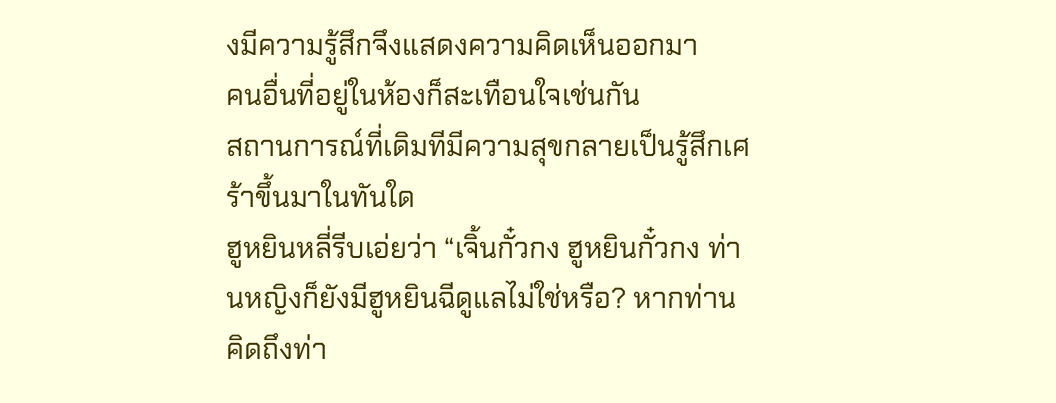งมีความรู้สึกจึงแสดงความคิดเห็นออกมา
คนอื่นที่อยู่ในห้องก็สะเทือนใจเช่นกัน
สถานการณ์ที่เดิมทีมีความสุขกลายเป็นรู้สึกเศร้าขึ้นมาในทันใด
ฮูหยินหลี่รีบเอ่ยว่า “เจิ้นกั๋วกง ฮูหยินกั๋วกง ท่านหญิงก็ยังมีฮูหยินฉีดูแลไม่ใช่หรือ? หากท่านคิดถึงท่า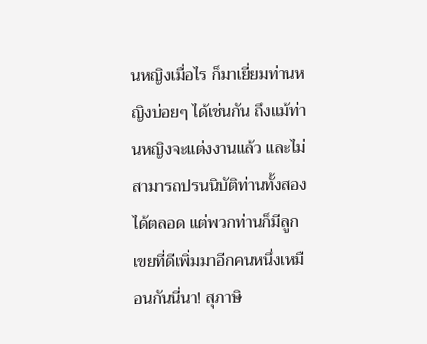นหญิงเมื่อไร ก็มาเยี่ยมท่านหญิงบ่อยๆ ได้เช่นกัน ถึงแม้ท่านหญิงจะแต่งงานแล้ว และไม่สามารถปรนนิบัติท่านทั้งสองได้ตลอด แต่พวกท่านก็มีลูกเขยที่ดีเพิ่มมาอีกคนหนึ่งเหมือนกันนี่นา! สุภาษิ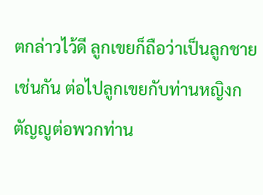ตกล่าวไว้ดี ลูกเขยก็ถือว่าเป็นลูกชายเช่นกัน ต่อไปลูกเขยกับท่านหญิงกตัญญูต่อพวกท่าน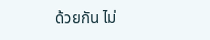ด้วยกัน ไม่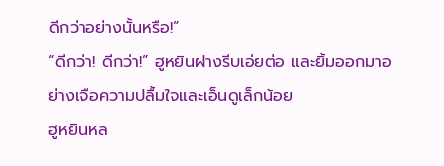ดีกว่าอย่างนั้นหรือ!”
“ดีกว่า! ดีกว่า!” ฮูหยินฝางรีบเอ่ยต่อ และยิ้มออกมาอย่างเจือความปลื้มใจและเอ็นดูเล็กน้อย
ฮูหยินหล